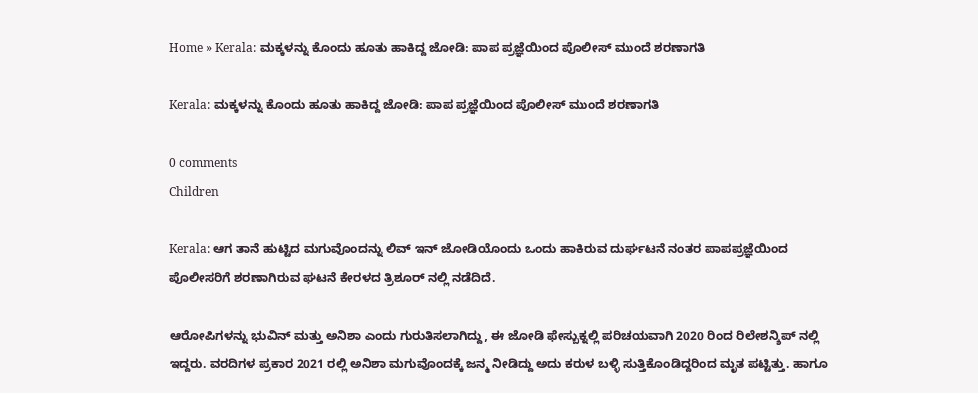Home » Kerala: ಮಕ್ಕಳನ್ನು ಕೊಂದು ಹೂತು ಹಾಕಿದ್ದ ಜೋಡಿ: ಪಾಪ ಪ್ರಜ್ಞೆಯಿಂದ ಪೊಲೀಸ್ ಮುಂದೆ ಶರಣಾಗತಿ

Kerala: ಮಕ್ಕಳನ್ನು ಕೊಂದು ಹೂತು ಹಾಕಿದ್ದ ಜೋಡಿ: ಪಾಪ ಪ್ರಜ್ಞೆಯಿಂದ ಪೊಲೀಸ್ ಮುಂದೆ ಶರಣಾಗತಿ

0 comments
Children

Kerala: ಆಗ ತಾನೆ ಹುಟ್ಟಿದ ಮಗುವೊಂದನ್ನು ಲಿವ್ ಇನ್ ಜೋಡಿಯೊಂದು ಒಂದು ಹಾಕಿರುವ ದುರ್ಘಟನೆ ನಂತರ ಪಾಪಪ್ರಜ್ಞೆಯಿಂದ ಪೊಲೀಸರಿಗೆ ಶರಣಾಗಿರುವ ಘಟನೆ ಕೇರಳದ ತ್ರಿಶೂರ್ ನಲ್ಲಿ ನಡೆದಿದೆ.

ಆರೋಪಿಗಳನ್ನು ಭುವಿನ್ ಮತ್ತು ಅನಿಶಾ ಎಂದು ಗುರುತಿಸಲಾಗಿದ್ದು, ಈ ಜೋಡಿ ಫೇಸ್ಬುಕ್ನಲ್ಲಿ ಪರಿಚಯವಾಗಿ 2020 ರಿಂದ ರಿಲೇಶನ್ಶಿಪ್ ನಲ್ಲಿ ಇದ್ದರು. ವರದಿಗಳ ಪ್ರಕಾರ 2021 ರಲ್ಲಿ ಅನಿಶಾ ಮಗುವೊಂದಕ್ಕೆ ಜನ್ಮ ನೀಡಿದ್ದು ಅದು ಕರುಳ ಬಳ್ಳಿ ಸುತ್ತಿಕೊಂಡಿದ್ದರಿಂದ ಮೃತ ಪಟ್ಟಿತ್ತು. ಹಾಗೂ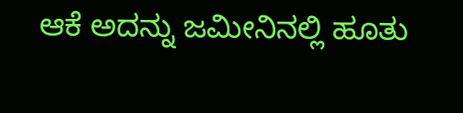ಆಕೆ ಅದನ್ನು ಜಮೀನಿನಲ್ಲಿ ಹೂತು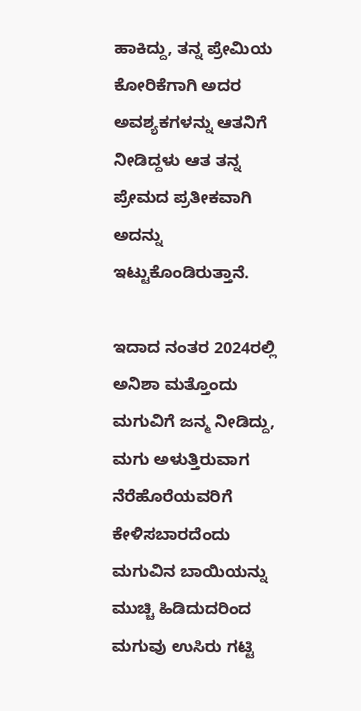ಹಾಕಿದ್ದು, ತನ್ನ ಪ್ರೇಮಿಯ ಕೋರಿಕೆಗಾಗಿ ಅದರ ಅವಶ್ಯಕಗಳನ್ನು ಆತನಿಗೆ ನೀಡಿದ್ದಳು ಆತ ತನ್ನ ಪ್ರೇಮದ ಪ್ರತೀಕವಾಗಿ ಅದನ್ನು ಇಟ್ಟುಕೊಂಡಿರುತ್ತಾನೆ.

ಇದಾದ ನಂತರ 2024ರಲ್ಲಿ ಅನಿಶಾ ಮತ್ತೊಂದು ಮಗುವಿಗೆ ಜನ್ಮ ನೀಡಿದ್ದು, ಮಗು ಅಳುತ್ತಿರುವಾಗ ನೆರೆಹೊರೆಯವರಿಗೆ ಕೇಳಿಸಬಾರದೆಂದು ಮಗುವಿನ ಬಾಯಿಯನ್ನು ಮುಚ್ಚಿ ಹಿಡಿದುದರಿಂದ ಮಗುವು ಉಸಿರು ಗಟ್ಟಿ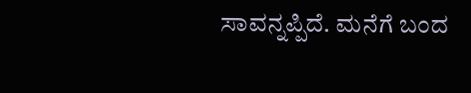ಸಾವನ್ನಪ್ಪಿದೆ. ಮನೆಗೆ ಬಂದ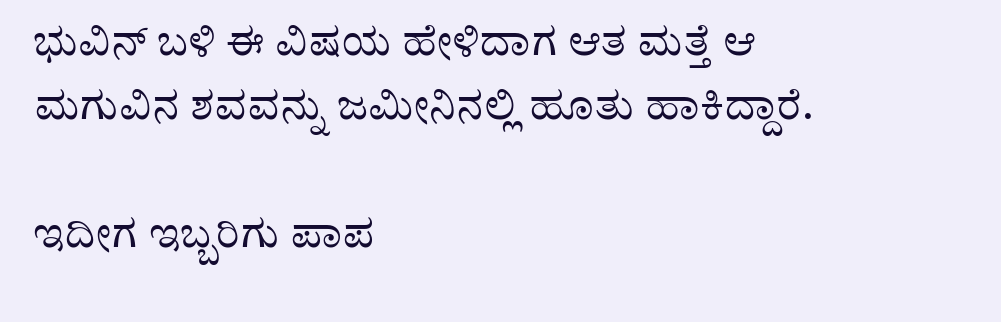ಭುವಿನ್ ಬಳಿ ಈ ವಿಷಯ ಹೇಳಿದಾಗ ಆತ ಮತ್ತೆ ಆ ಮಗುವಿನ ಶವವನ್ನು ಜಮೀನಿನಲ್ಲಿ ಹೂತು ಹಾಕಿದ್ದಾರೆ.

ಇದೀಗ ಇಬ್ಬರಿಗು ಪಾಪ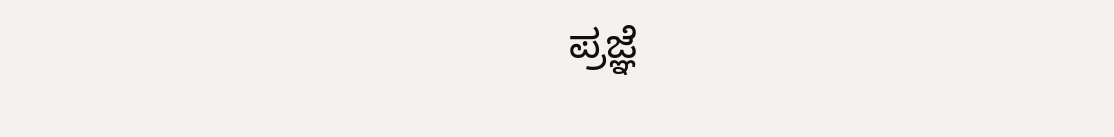ಪ್ರಜ್ಞೆ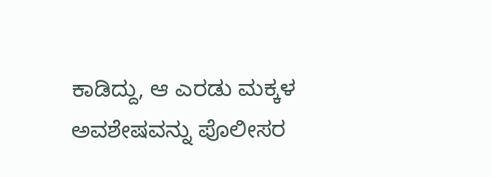ಕಾಡಿದ್ದು, ಆ ಎರಡು ಮಕ್ಕಳ ಅವಶೇಷವನ್ನು ಪೊಲೀಸರ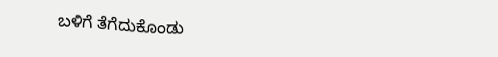ಬಳಿಗೆ ತೆಗೆದುಕೊಂಡು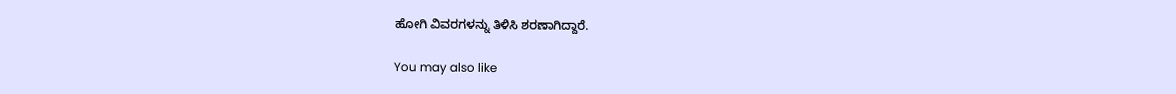ಹೋಗಿ ವಿವರಗಳನ್ನು ತಿಳಿಸಿ ಶರಣಾಗಿದ್ದಾರೆ.

You may also like